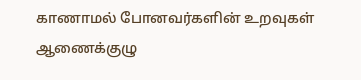காணாமல் போனவர்களின் உறவுகள் ஆணைக்குழு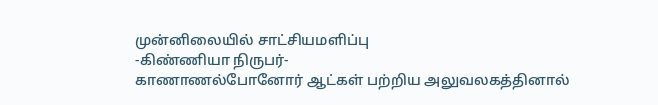முன்னிலையில் சாட்சியமளிப்பு
-கிண்ணியா நிருபர்-
காணாணல்போனோர் ஆட்கள் பற்றிய அலுவலகத்தினால்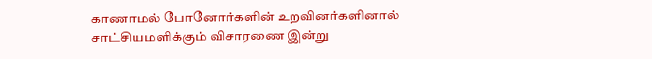காணாமல் போனோர்களின் உறவினர்களினால் சாட்சியமளிக்கும் விசாரணை இன்று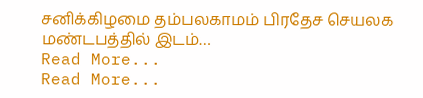சனிக்கிழமை தம்பலகாமம் பிரதேச செயலக மண்டபத்தில் இடம்…
Read More...
Read More...